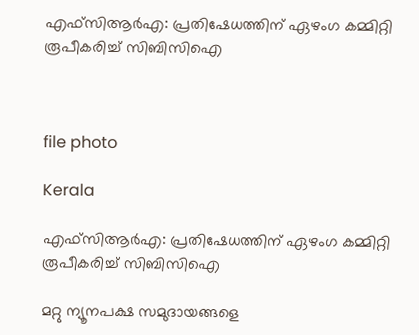എഫ്സിആർഎ: പ്രതിഷേധത്തിന് ഏഴംഗ കമ്മിറ്റി രൂപീകരിച്ച് സിബിസിഐ



file photo

Kerala

എഫ്സിആർഎ: പ്രതിഷേധത്തിന് ഏഴംഗ കമ്മിറ്റി രൂപീകരിച്ച് സിബിസിഐ

മറ്റു ന്യൂനപക്ഷ സമുദായങ്ങളെ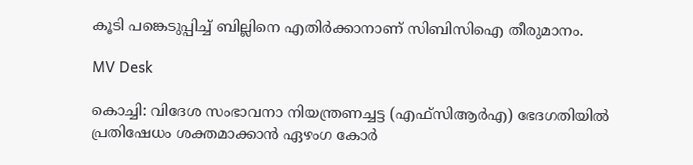കൂടി പങ്കെടുപ്പിച്ച് ബില്ലിനെ എതിർക്കാനാണ് സിബിസിഐ തീരുമാനം.

MV Desk

കൊച്ചി: വിദേശ സംഭാവനാ നിയന്ത്രണച്ചട്ട (എഫ്സിആർഎ) ഭേദഗതിയിൽ പ്രതിഷേധം ശക്തമാക്കാൻ ഏഴംഗ കോർ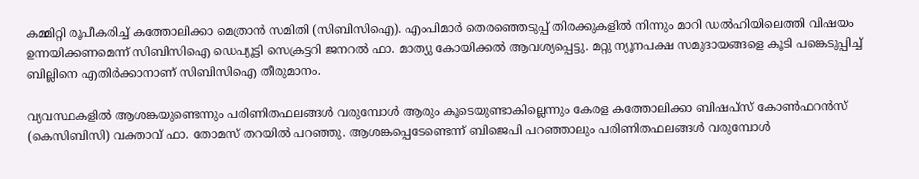കമ്മിറ്റി രൂപീകരിച്ച് കത്തോലിക്കാ മെത്രാൻ സമിതി (സിബിസിഐ). എംപിമാർ തെരഞ്ഞെടുപ്പ് തിരക്കുകളിൽ നിന്നും മാറി ഡൽഹിയിലെത്തി വിഷയം ഉന്നയിക്കണമെന്ന് സിബിസിഐ ഡെപ്യൂട്ടി സെക്രട്ടറി ജനറൽ ഫാ. മാത്യു കോയിക്കൽ ആവശ്യപ്പെട്ടു. മറ്റു ന്യൂനപക്ഷ സമുദായങ്ങളെ കൂടി പങ്കെടുപ്പിച്ച് ബില്ലിനെ എതിർക്കാനാണ് സിബിസിഐ തീരുമാനം.

വ്യവസ്ഥകളിൽ ആശങ്കയുണ്ടെന്നും പരിണിതഫലങ്ങൾ വരുമ്പോൾ ആരും കൂടെയുണ്ടാകില്ലെന്നും കേരള കത്തോലിക്കാ ബിഷപ്സ് കോൺഫറൻസ് (കെസിബിസി) വക്താവ് ഫാ. തോമസ് തറയിൽ പറഞ്ഞു. ആശങ്കപ്പെടേണ്ടെന്ന് ബിജെപി പറഞ്ഞാലും പരിണിതഫലങ്ങൾ വരുമ്പോൾ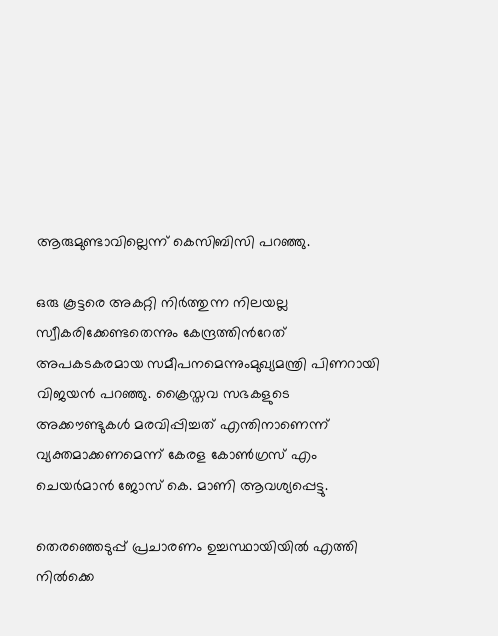ആരുമുണ്ടാവില്ലെന്ന് കെസിബിസി പറഞ്ഞു.

ഒരു കൂട്ടരെ അകറ്റി നിർത്തുന്ന നിലയല്ല സ്വീകരിക്കേണ്ടതെന്നും കേന്ദ്രത്തിന്‍റേത് അപകടകരമായ സമീപനമെന്നുംമുഖ്യമന്ത്രി പിണറായി വിജയൻ പറഞ്ഞു. ക്രൈസ്തവ സഭകളുടെ അക്കൗണ്ടുകൾ മരവിപ്പിച്ചത് എന്തിനാണെന്ന് വ്യക്തമാക്കണമെന്ന് കേരള കോൺഗ്രസ് എം ചെയർമാൻ ജോസ് കെ. മാണി ആവശ്യപ്പെട്ടു.

തെരഞ്ഞെടുപ്പ് പ്രചാരണം ഉച്ചസ്ഥായിയിൽ എത്തി നിൽക്കെ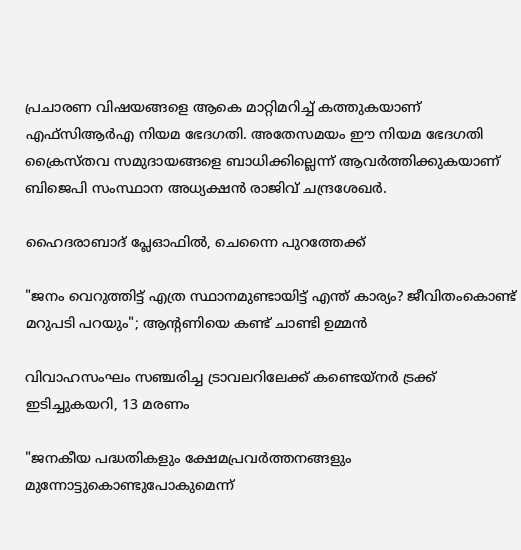പ്രചാരണ വിഷയങ്ങളെ ആകെ മാറ്റിമറിച്ച് കത്തുകയാണ് എഫ്സിആർഎ നിയമ ഭേദഗതി. അതേസമയം ഈ നിയമ ഭേദഗതി ക്രൈസ്തവ സമുദായങ്ങളെ ബാധിക്കില്ലെന്ന് ആവർത്തിക്കുകയാണ് ബിജെപി സംസ്ഥാന അധ്യക്ഷൻ രാജിവ് ചന്ദ്രശേഖർ.

ഹൈദരാബാദ് പ്ലേഓഫിൽ, ചെന്നൈ പുറത്തേക്ക്

"ജനം വെറുത്തിട്ട് എത്ര സ്ഥാനമുണ്ടായിട്ട് എന്ത് കാര്യം? ജീവിതംകൊണ്ട് മറുപടി പറയും"; ആന്‍റണിയെ കണ്ട് ചാണ്ടി ഉമ്മൻ

വിവാഹസംഘം സഞ്ചരിച്ച ട്രാവലറിലേക്ക് കണ്ടെയ്നർ ട്രക്ക് ഇടിച്ചുകയറി, 13 മരണം

"ജനകീയ പദ്ധതികളും ക്ഷേമപ്രവർത്തനങ്ങളും മുന്നോട്ടുകൊണ്ടുപോകുമെന്ന്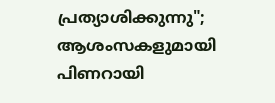പ്രത്യാശിക്കുന്നു"; ആശംസകളുമായി പിണറായി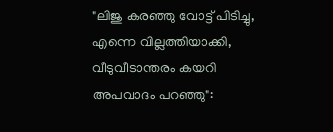"ലിജു കരഞ്ഞു വോട്ട് പിടിച്ചു, എന്നെ വില്ലത്തിയാക്കി, വീടുവീടാന്തരം കയറി അപവാദം പറഞ്ഞു":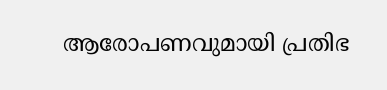ആരോപണവുമായി പ്രതിഭ